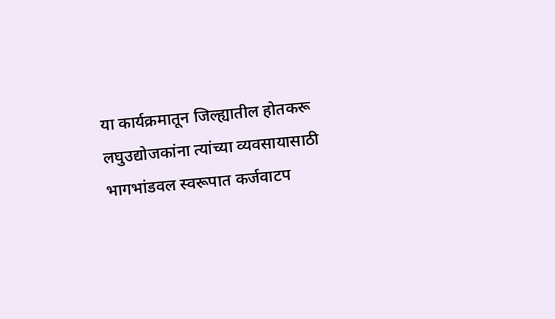या कार्यक्रमातून जिल्ह्यातील होतकरू लघुउद्योजकांना त्यांच्या व्यवसायासाठी भागभांडवल स्वरूपात कर्जवाटप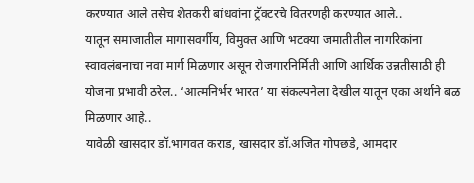करण्यात आले तसेच शेतकरी बांधवांना ट्रॅक्टरचे वितरणही करण्यात आले..
यातून समाजातील मागासवर्गीय, विमुक्त आणि भटक्या जमातीतील नागरिकांना स्वावलंबनाचा नवा मार्ग मिळणार असून रोजगारनिर्मिती आणि आर्थिक उन्नतीसाठी ही योजना प्रभावी ठरेल.. ‘आत्मनिर्भर भारत’ या संकल्पनेला देखील यातून एका अर्थाने बळ मिळणार आहे..
यावेळी खासदार डॉ.भागवत कराड, खासदार डॉ.अजित गोपछडे, आमदार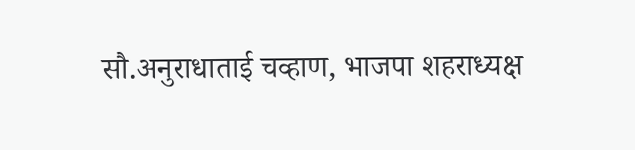सौ.अनुराधाताई चव्हाण, भाजपा शहराध्यक्ष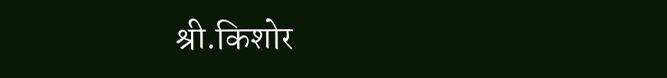श्री.किशोर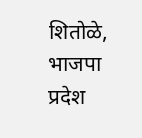शितोळे, भाजपा प्रदेश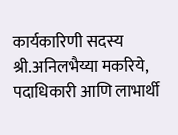कार्यकारिणी सदस्य श्री.अनिलभैय्या मकरिये, पदाधिकारी आणि लाभार्थी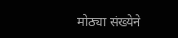मोठ्या संख्येने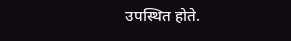उपस्थित होते.